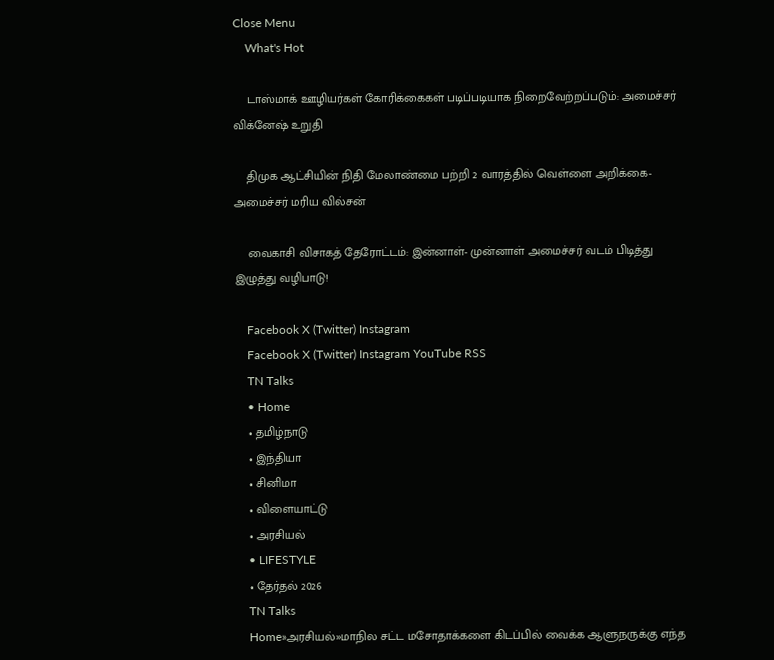Close Menu
    What's Hot

    டாஸ்மாக் ஊழியர்கள் கோரிக்கைகள் படிப்படியாக நிறைவேற்றப்படும்: அமைச்சர் விக்னேஷ் உறுதி

    திமுக ஆட்சியின் நிதி மேலாண்மை பற்றி 2 வாரத்தில் வெள்ளை அறிக்கை- அமைச்சர் மரிய வில்சன்

    வைகாசி விசாகத் தேரோட்டம்: இன்னாள்- முன்னாள் அமைச்சர் வடம் பிடித்து இழுத்து வழிபாடு!

    Facebook X (Twitter) Instagram
    Facebook X (Twitter) Instagram YouTube RSS
    TN Talks
    • Home
    • தமிழ்நாடு
    • இந்தியா
    • சினிமா
    • விளையாட்டு
    • அரசியல்
    • LIFESTYLE
    • தேர்தல் 2026
    TN Talks
    Home»அரசியல்»மாநில சட்ட மசோதாக்களை கிடப்பில் வைக்க ஆளுநருக்கு எந்த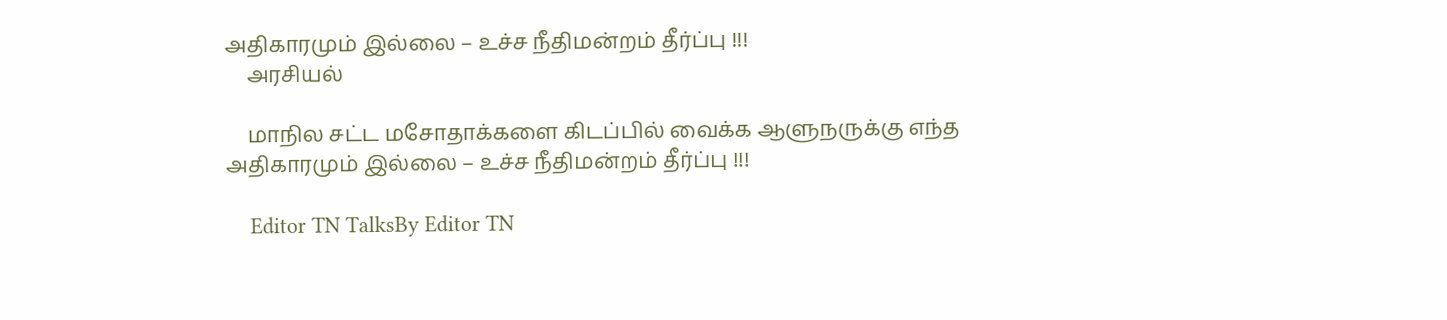அதிகாரமும் இல்லை – உச்ச நீதிமன்றம் தீர்ப்பு !!!
    அரசியல்

    மாநில சட்ட மசோதாக்களை கிடப்பில் வைக்க ஆளுநருக்கு எந்த அதிகாரமும் இல்லை – உச்ச நீதிமன்றம் தீர்ப்பு !!!

    Editor TN TalksBy Editor TN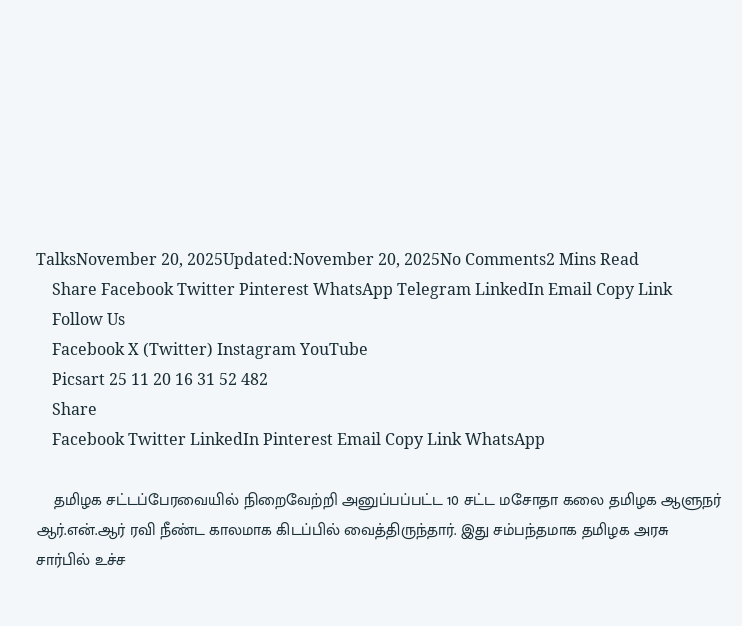TalksNovember 20, 2025Updated:November 20, 2025No Comments2 Mins Read
    Share Facebook Twitter Pinterest WhatsApp Telegram LinkedIn Email Copy Link
    Follow Us
    Facebook X (Twitter) Instagram YouTube
    Picsart 25 11 20 16 31 52 482
    Share
    Facebook Twitter LinkedIn Pinterest Email Copy Link WhatsApp

    தமிழக சட்டப்பேரவையில் நிறைவேற்றி அனுப்பப்பட்ட 10 சட்ட மசோதா கலை தமிழக ஆளுநர் ஆர்.என்.ஆர் ரவி நீண்ட காலமாக கிடப்பில் வைத்திருந்தார். இது சம்பந்தமாக தமிழக அரசு சார்பில் உச்ச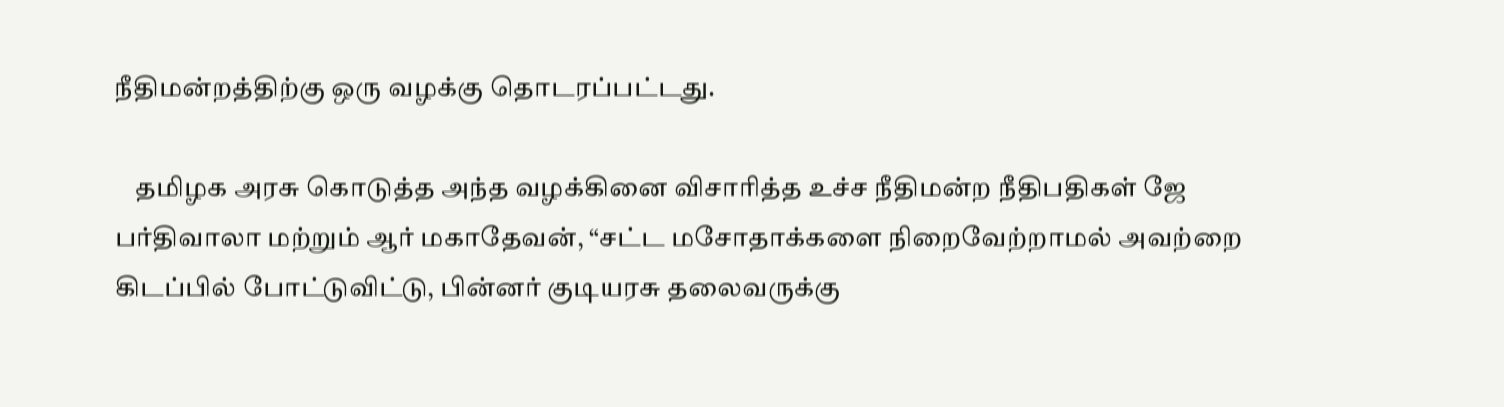நீதிமன்றத்திற்கு ஒரு வழக்கு தொடரப்பட்டது.

    தமிழக அரசு கொடுத்த அந்த வழக்கினை விசாரித்த உச்ச நீதிமன்ற நீதிபதிகள் ஜே பர்திவாலா மற்றும் ஆர் மகாதேவன், “சட்ட மசோதாக்களை நிறைவேற்றாமல் அவற்றை கிடப்பில் போட்டுவிட்டு, பின்னர் குடியரசு தலைவருக்கு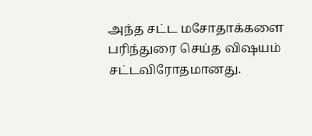அந்த சட்ட மசோதாக்களை பரிந்துரை செய்த விஷயம் சட்டவிரோதமானது.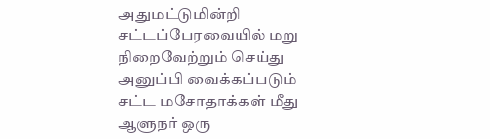அதுமட்டுமின்றி சட்டப்பேரவையில் மறு நிறைவேற்றும் செய்து அனுப்பி வைக்கப்படும் சட்ட மசோதாக்கள் மீது ஆளுநர் ஒரு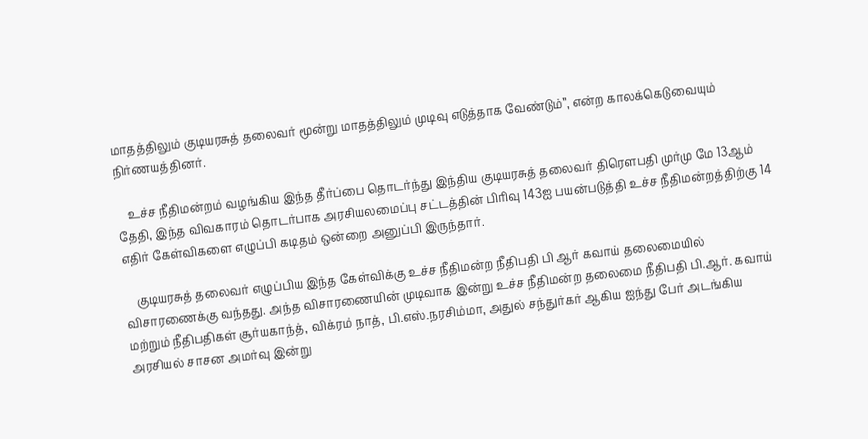மாதத்திலும் குடியரசுத் தலைவர் மூன்று மாதத்திலும் முடிவு எடுத்தாக வேண்டும்”, என்ற காலக்கெடுவையும் நிர்ணயத்தினர்.

    உச்ச நீதிமன்றம் வழங்கிய இந்த தீர்ப்பை தொடர்ந்து இந்திய குடியரசுத் தலைவர் திரௌபதி முர்மு மே 13ஆம் தேதி, இந்த விவகாரம் தொடர்பாக அரசியலமைப்பு சட்டத்தின் பிரிவு 143ஐ பயன்படுத்தி உச்ச நீதிமன்றத்திற்கு 14 எதிர் கேள்விகளை எழுப்பி கடிதம் ஒன்றை அனுப்பி இருந்தார்.

    குடியரசுத் தலைவர் எழுப்பிய இந்த கேள்விக்கு உச்ச நீதிமன்ற நீதிபதி பி ஆர் கவாய் தலைமையில் விசாரணைக்கு வந்தது. அந்த விசாரணையின் முடிவாக இன்று உச்ச நீதிமன்ற தலைமை நீதிபதி பி.ஆர். கவாய் மற்றும் நீதிபதிகள் சூர்யகாந்த், விக்ரம் நாத், பி.எஸ்.நரசிம்மா, அதுல் சந்துர்கர் ஆகிய ஐந்து பேர் அடங்கிய அரசியல் சாசன அமர்வு இன்று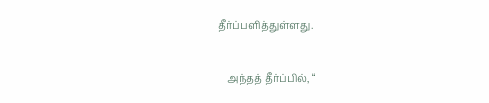தீர்ப்பளித்துள்ளது.

    அந்தத் தீர்ப்பில், “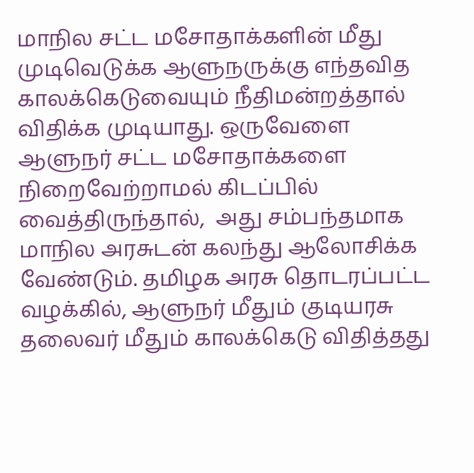மாநில சட்ட மசோதாக்களின் மீது முடிவெடுக்க ஆளுநருக்கு எந்தவித காலக்கெடுவையும் நீதிமன்றத்தால் விதிக்க முடியாது. ஒருவேளை ஆளுநர் சட்ட மசோதாக்களை நிறைவேற்றாமல் கிடப்பில் வைத்திருந்தால்,  அது சம்பந்தமாக மாநில அரசுடன் கலந்து ஆலோசிக்க வேண்டும். தமிழக அரசு தொடரப்பட்ட வழக்கில், ஆளுநர் மீதும் குடியரசு தலைவர் மீதும் காலக்கெடு விதித்தது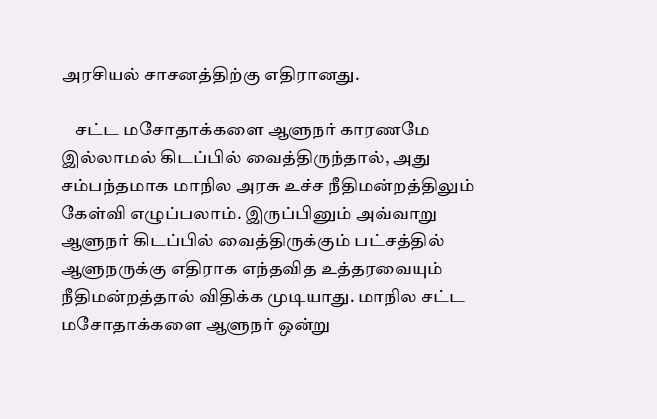அரசியல் சாசனத்திற்கு எதிரானது.

    சட்ட மசோதாக்களை ஆளுநர் காரணமே இல்லாமல் கிடப்பில் வைத்திருந்தால், அது சம்பந்தமாக மாநில அரசு உச்ச நீதிமன்றத்திலும் கேள்வி எழுப்பலாம். இருப்பினும் அவ்வாறு ஆளுநர் கிடப்பில் வைத்திருக்கும் பட்சத்தில் ஆளுநருக்கு எதிராக எந்தவித உத்தரவையும் நீதிமன்றத்தால் விதிக்க முடியாது. மாநில சட்ட மசோதாக்களை ஆளுநர் ஒன்று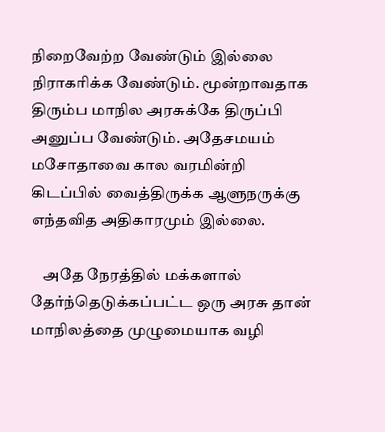நிறைவேற்ற வேண்டும் இல்லை நிராகரிக்க வேண்டும். மூன்றாவதாக திரும்ப மாநில அரசுக்கே திருப்பி அனுப்ப வேண்டும். அதேசமயம் மசோதாவை கால வரமின்றி கிடப்பில் வைத்திருக்க ஆளுநருக்கு எந்தவித அதிகாரமும் இல்லை.

    அதே நேரத்தில் மக்களால் தேர்ந்தெடுக்கப்பட்ட ஒரு அரசு தான் மாநிலத்தை முழுமையாக வழி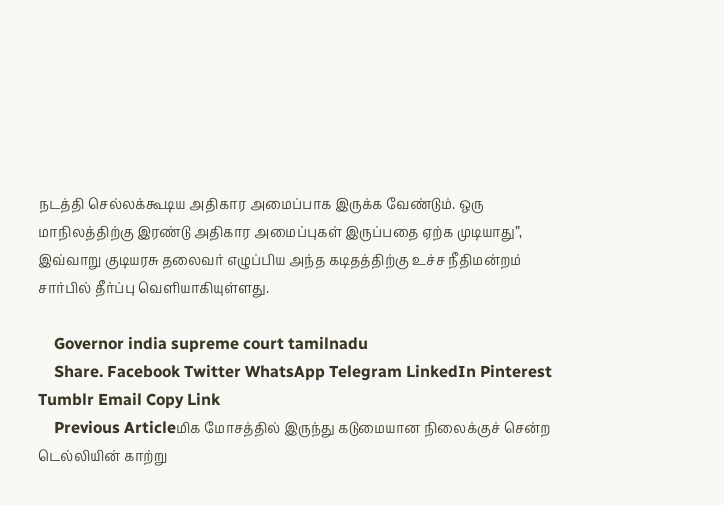நடத்தி செல்லக்கூடிய அதிகார அமைப்பாக இருக்க வேண்டும். ஒரு மாநிலத்திற்கு இரண்டு அதிகார அமைப்புகள் இருப்பதை ஏற்க முடியாது”, இவ்வாறு குடியரசு தலைவர் எழுப்பிய அந்த கடிதத்திற்கு உச்ச நீதிமன்றம் சார்பில் தீர்ப்பு வெளியாகியுள்ளது.

    Governor india supreme court tamilnadu
    Share. Facebook Twitter WhatsApp Telegram LinkedIn Pinterest Tumblr Email Copy Link
    Previous Articleமிக மோசத்தில் இருந்து கடுமையான நிலைக்குச் சென்ற டெல்லியின் காற்று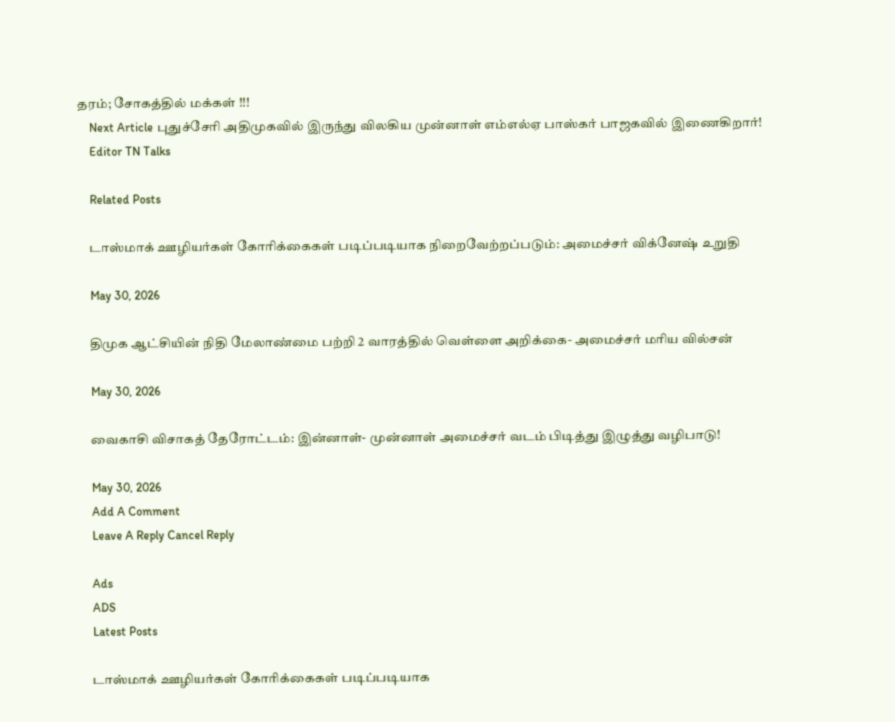தரம்; சோகத்தில் மக்கள் !!!
    Next Article புதுச்சேரி அதிமுகவில் இருந்து விலகிய முன்னாள் எம்எல்ஏ பாஸ்கர் பாஜகவில் இணைகிறார்!
    Editor TN Talks

    Related Posts

    டாஸ்மாக் ஊழியர்கள் கோரிக்கைகள் படிப்படியாக நிறைவேற்றப்படும்: அமைச்சர் விக்னேஷ் உறுதி

    May 30, 2026

    திமுக ஆட்சியின் நிதி மேலாண்மை பற்றி 2 வாரத்தில் வெள்ளை அறிக்கை- அமைச்சர் மரிய வில்சன்

    May 30, 2026

    வைகாசி விசாகத் தேரோட்டம்: இன்னாள்- முன்னாள் அமைச்சர் வடம் பிடித்து இழுத்து வழிபாடு!

    May 30, 2026
    Add A Comment
    Leave A Reply Cancel Reply

    Ads
    ADS
    Latest Posts

    டாஸ்மாக் ஊழியர்கள் கோரிக்கைகள் படிப்படியாக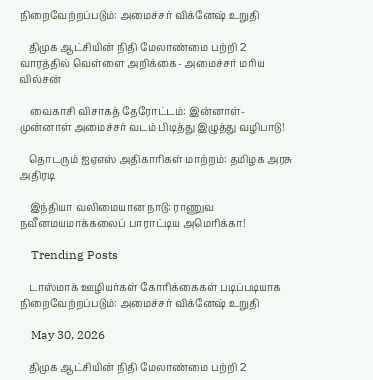நிறைவேற்றப்படும்: அமைச்சர் விக்னேஷ் உறுதி

    திமுக ஆட்சியின் நிதி மேலாண்மை பற்றி 2 வாரத்தில் வெள்ளை அறிக்கை- அமைச்சர் மரிய வில்சன்

    வைகாசி விசாகத் தேரோட்டம்: இன்னாள்- முன்னாள் அமைச்சர் வடம் பிடித்து இழுத்து வழிபாடு!

    தொடரும் ஐஏஎஸ் அதிகாரிகள் மாற்றம்: தமிழக அரசு அதிரடி

    இந்தியா வலிமையான நாடு: ராணுவ நவீனமயமாக்கலைப் பாராட்டிய அமெரிக்கா!

    Trending Posts

    டாஸ்மாக் ஊழியர்கள் கோரிக்கைகள் படிப்படியாக நிறைவேற்றப்படும்: அமைச்சர் விக்னேஷ் உறுதி

    May 30, 2026

    திமுக ஆட்சியின் நிதி மேலாண்மை பற்றி 2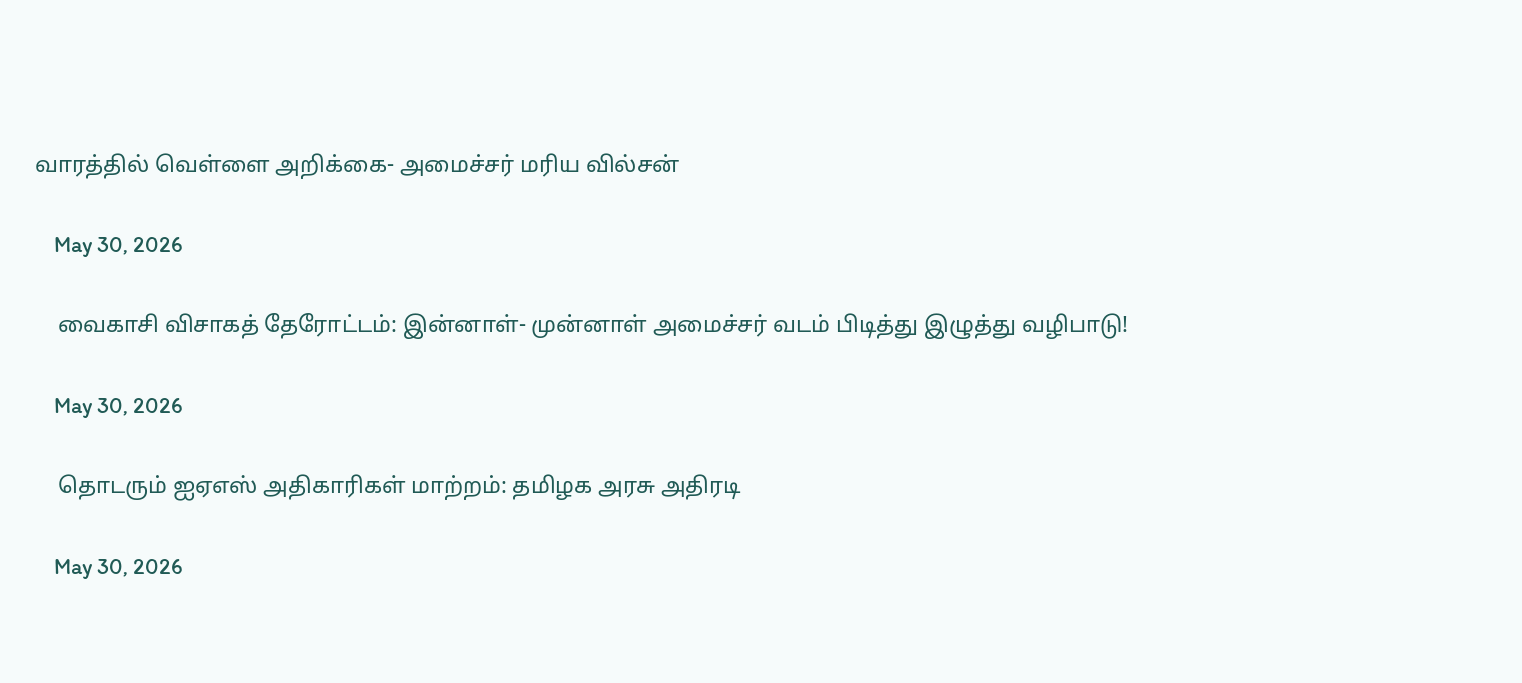வாரத்தில் வெள்ளை அறிக்கை- அமைச்சர் மரிய வில்சன்

    May 30, 2026

    வைகாசி விசாகத் தேரோட்டம்: இன்னாள்- முன்னாள் அமைச்சர் வடம் பிடித்து இழுத்து வழிபாடு!

    May 30, 2026

    தொடரும் ஐஏஎஸ் அதிகாரிகள் மாற்றம்: தமிழக அரசு அதிரடி

    May 30, 2026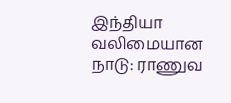இந்தியா வலிமையான நாடு: ராணுவ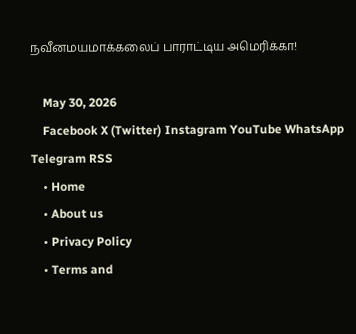நவீனமயமாக்கலைப் பாராட்டிய அமெரிக்கா!

    May 30, 2026
    Facebook X (Twitter) Instagram YouTube WhatsApp Telegram RSS
    • Home
    • About us
    • Privacy Policy
    • Terms and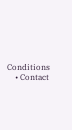Conditions
    • Contact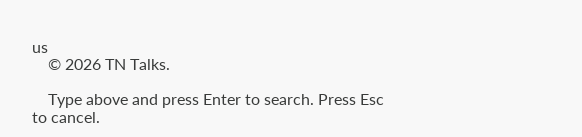us
    © 2026 TN Talks.

    Type above and press Enter to search. Press Esc to cancel.